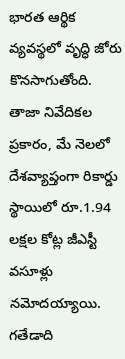భారత ఆర్థిక వ్యవస్థలో వృద్ధి జోరు కొనసాగుతోంది. తాజా నివేదికల ప్రకారం, మే నెలలో దేశవ్యాప్తంగా రికార్డు స్థాయిలో రూ.1.94 లక్షల కోట్ల జీఎస్టీ వసూళ్లు నమోదయ్యాయి. గతేడాది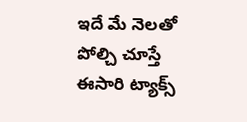ఇదే మే నెలతో పోల్చి చూస్తే ఈసారి ట్యాక్స్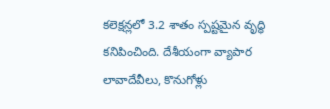కలెక్షన్లలో 3.2 శాతం స్పష్టమైన వృద్ధి కనిపించింది. దేశీయంగా వ్యాపార లావాదేవీలు, కొనుగోళ్లు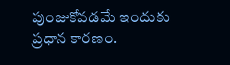పుంజుకోవడమే ఇందుకు ప్రధాన కారణం.